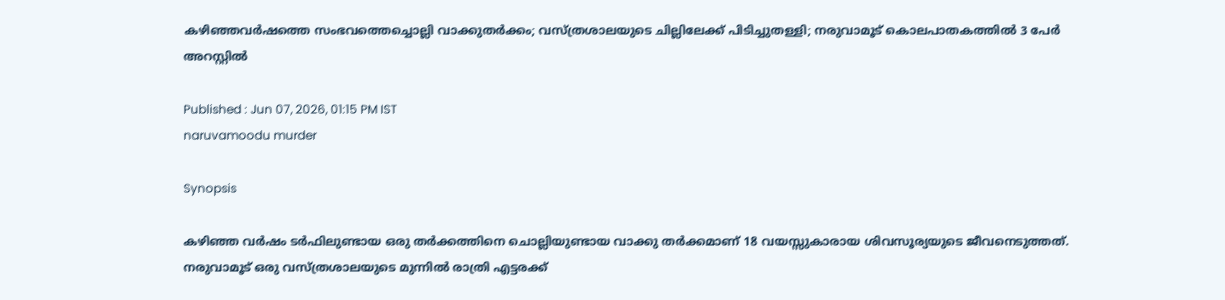കഴിഞ്ഞവർഷത്തെ സംഭവത്തെച്ചൊല്ലി വാക്കുതർക്കം; വസ്ത്രശാലയുടെ ചില്ലിലേക്ക് പിടിച്ചുതള്ളി; നരുവാമൂട് കൊലപാതകത്തിൽ 3 പേർ അറസ്റ്റിൽ

Published : Jun 07, 2026, 01:15 PM IST
naruvamoodu murder

Synopsis

കഴിഞ്ഞ വർഷം ടർഫിലുണ്ടായ ഒരു തർക്കത്തിനെ ചൊല്ലിയുണ്ടായ വാക്കു തർക്കമാണ് 18 വയസ്സുകാരായ ശിവസൂര്യയുടെ ജീവനെടുത്തത്. നരുവാമൂട് ഒരു വസ്ത്രശാലയുടെ മുന്നിൽ രാത്രി എട്ടരക്ക്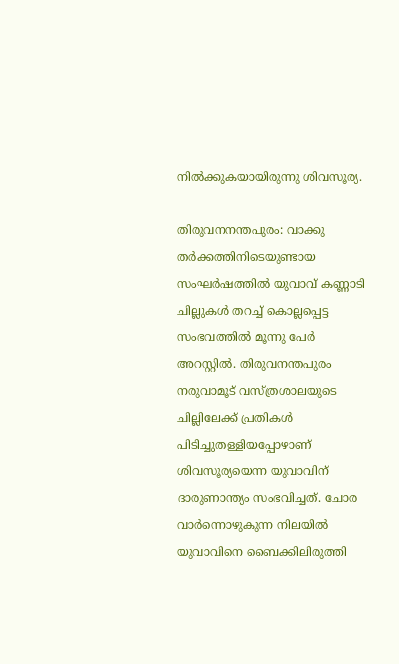നിൽക്കുകയായിരുന്നു ശിവസൂര്യ.

തിരുവനനന്തപുരം: വാക്കു തർക്കത്തിനിടെയുണ്ടായ സംഘർഷത്തിൽ യുവാവ് കണ്ണാടി ചില്ലുകള്‍ തറച്ച് കൊല്ലപ്പെട്ട സംഭവത്തിൽ മൂന്നു പേർ അറസ്റ്റിൽ. തിരുവനന്തപുരം നരുവാമൂട് വസ്ത്രശാലയുടെ ചില്ലിലേക്ക് പ്രതികള്‍ പിടിച്ചുതള്ളിയപ്പോഴാണ് ശിവസൂര്യയെന്ന യുവാവിന് ദാരുണാന്ത്യം സംഭവിച്ചത്. ചോര വാർന്നൊഴുകുന്ന നിലയിൽ യുവാവിനെ ബൈക്കിലിരുത്തി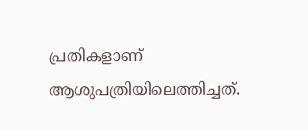പ്രതികളാണ് ആശുപത്രിയിലെത്തിച്ചത്.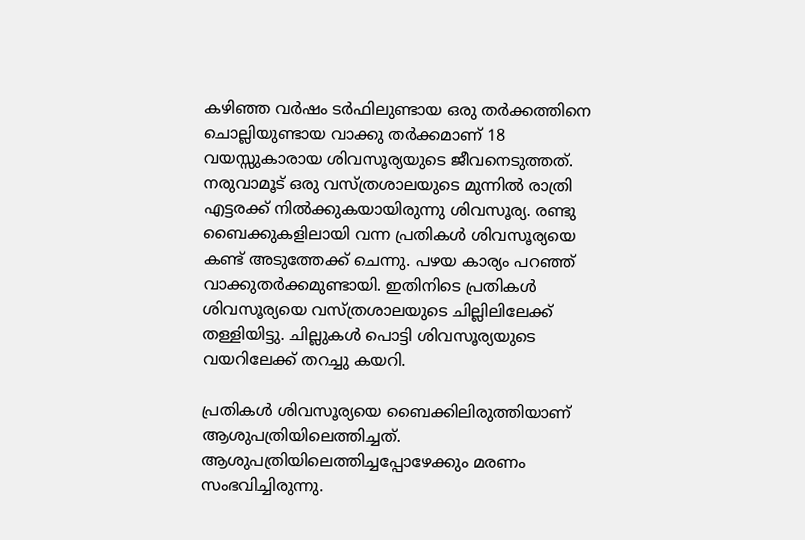കഴിഞ്ഞ വർഷം ടർഫിലുണ്ടായ ഒരു തർക്കത്തിനെ ചൊല്ലിയുണ്ടായ വാക്കു തർക്കമാണ് 18 വയസ്സുകാരായ ശിവസൂര്യയുടെ ജീവനെടുത്തത്. നരുവാമൂട് ഒരു വസ്ത്രശാലയുടെ മുന്നിൽ രാത്രി എട്ടരക്ക് നിൽക്കുകയായിരുന്നു ശിവസൂര്യ. രണ്ടു ബൈക്കുകളിലായി വന്ന പ്രതികള്‍ ശിവസൂര്യയെ കണ്ട് അടുത്തേക്ക് ചെന്നു. പഴയ കാര്യം പറഞ്ഞ് വാക്കുതർക്കമുണ്ടായി. ഇതിനിടെ പ്രതികള്‍ ശിവസൂര്യയെ വസ്ത്രശാലയുടെ ചില്ലിലിലേക്ക് തള്ളിയിട്ടു. ചില്ലുകള്‍ പൊട്ടി ശിവസൂര്യയുടെ വയറിലേക്ക് തറച്ചു കയറി.

പ്രതികള്‍ ശിവസൂര്യയെ ബൈക്കിലിരുത്തിയാണ് ആശുപത്രിയിലെത്തിച്ചത്. ആശുപത്രിയിലെത്തിച്ചപ്പോഴേക്കും മരണം സംഭവിച്ചിരുന്നു.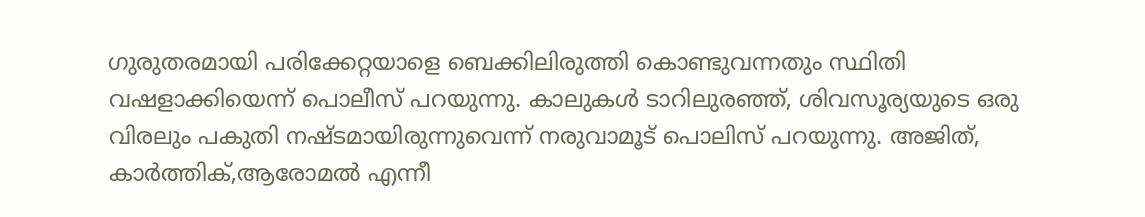ഗുരുതരമായി പരിക്കേറ്റയാളെ ബെക്കിലിരുത്തി കൊണ്ടുവന്നതും സ്ഥിതി വഷളാക്കിയെന്ന് പൊലീസ് പറയുന്നു. കാലുകള്‍ ടാറിലുരഞ്ഞ്, ശിവസൂര്യയുടെ ഒരു വിരലും പകുതി നഷ്ടമായിരുന്നുവെന്ന് നരുവാമൂട് പൊലിസ് പറയുന്നു. അജിത്, കാർത്തിക്,ആരോമൽ എന്നീ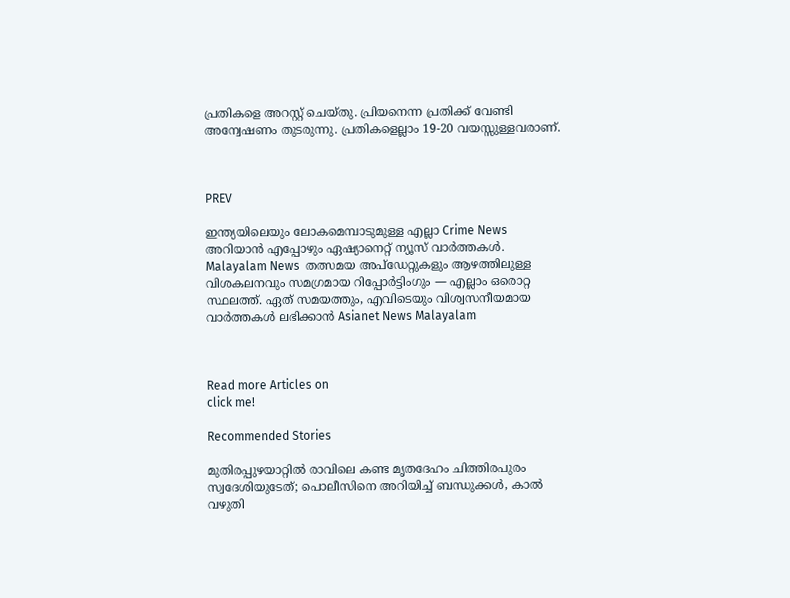പ്രതികളെ അറസ്റ്റ് ചെയ്തു. പ്രിയനെന്ന പ്രതിക്ക് വേണ്ടി അന്വേഷണം തുടരുന്നു. പ്രതികളെല്ലാം 19-20 വയസ്സുള്ളവരാണ്.



PREV

ഇന്ത്യയിലെയും ലോകമെമ്പാടുമുള്ള എല്ലാ Crime News അറിയാൻ എപ്പോഴും ഏഷ്യാനെറ്റ് ന്യൂസ് വാർത്തകൾ. Malayalam News  തത്സമയ അപ്‌ഡേറ്റുകളും ആഴത്തിലുള്ള വിശകലനവും സമഗ്രമായ റിപ്പോർട്ടിംഗും — എല്ലാം ഒരൊറ്റ സ്ഥലത്ത്. ഏത് സമയത്തും, എവിടെയും വിശ്വസനീയമായ വാർത്തകൾ ലഭിക്കാൻ Asianet News Malayalam



Read more Articles on
click me!

Recommended Stories

മുതിരപ്പുഴയാറ്റിൽ രാവിലെ കണ്ട മൃതദേഹം ചിത്തിരപുരം സ്വദേശിയുടേത്; പൊലീസിനെ അറിയിച്ച് ബന്ധുക്കൾ‌, കാൽ വഴുതി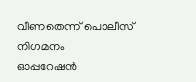വീണതെന്ന് പൊലീസ് നിഗമനം
ഓപ്പറേഷൻ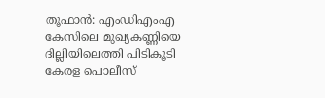തൂഫാൻ: എംഡിഎംഎ കേസിലെ മുഖ്യകണ്ണിയെ ദില്ലിയിലെത്തി പിടികൂടി കേരള പൊലീസ്